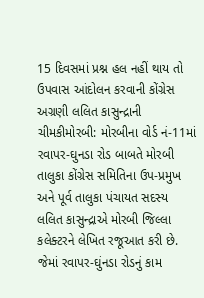15 દિવસમાં પ્રશ્ન હલ નહીં થાય તો ઉપવાસ આંદોલન કરવાની કોંગ્રેસ અગ્રણી લલિત કાસુન્દ્રાની ચીમકીમોરબી: મોરબીના વોર્ડ નં-11માં રવાપર-ઘુનડા રોડ બાબતે મોરબી તાલુકા કોંગ્રેસ સમિતિના ઉપ-પ્રમુખ અને પૂર્વ તાલુકા પંચાયત સદસ્ય લલિત કાસુન્દ્રાએ મોરબી જિલ્લા કલેક્ટરને લેખિત રજૂઆત કરી છે. જેમાં રવાપર-ઘુંનડા રોડનું કામ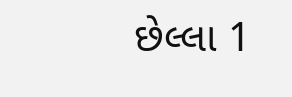છેલ્લા 1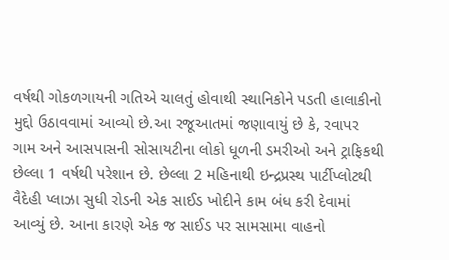વર્ષથી ગોકળગાયની ગતિએ ચાલતું હોવાથી સ્થાનિકોને પડતી હાલાકીનો મુદ્દો ઉઠાવવામાં આવ્યો છે.આ રજૂઆતમાં જણાવાયું છે કે, રવાપર ગામ અને આસપાસની સોસાયટીના લોકો ધૂળની ડમરીઓ અને ટ્રાફિકથી છેલ્લા 1 વર્ષથી પરેશાન છે. છેલ્લા 2 મહિનાથી ઇન્દ્રપ્રસ્થ પાર્ટીપ્લોટથી વૈદેહી પ્લાઝા સુધી રોડની એક સાઈડ ખોદીને કામ બંધ કરી દેવામાં આવ્યું છે. આના કારણે એક જ સાઈડ પર સામસામા વાહનો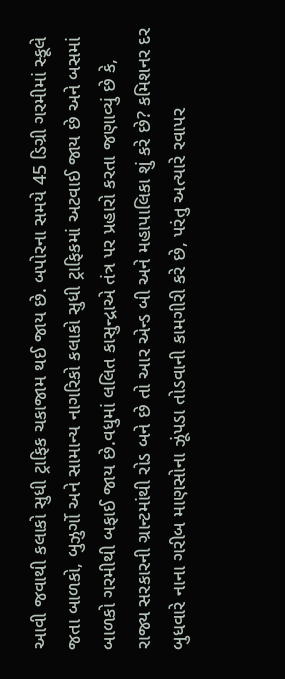આવી જવાથી કલાકો સુધી ટ્રાફિક ચકાજામ થઈ જાય છે. બપોરના સમયે 45 ડિગ્રી ગરમીમાં સ્કૂલે જતા બાળકો, બુઝુર્ગો અને સામાન્ય નાગરિકો કલાકો સુધી ટ્રાફિકમાં અટવાઈ જાય છે અને બસમાં બાળકો ગરમીથી બફાઈ જાય છે.વધુમાં લલિત કાસુન્દ્રાએ તંત્ર પર પ્રહારો કરતા જણાવ્યું છે કે, રાજ્ય સરકારની ગ્રાન્ટમાંથી રોડ બને છે તો આર એન્ડ બી અને મહાપાલિકા શું કરે છે? કમિશનર દર બુધવારે નાના ગરીબ માણસોના ઝૂંપડા તોડવાની કામગીરી કરે છે, પરંતુ અત્યારે રવાપર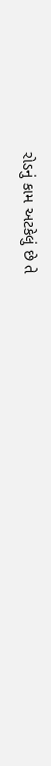રોડનું કામ અટકેલું છે તે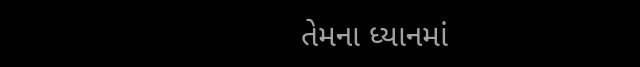તેમના ધ્યાનમાં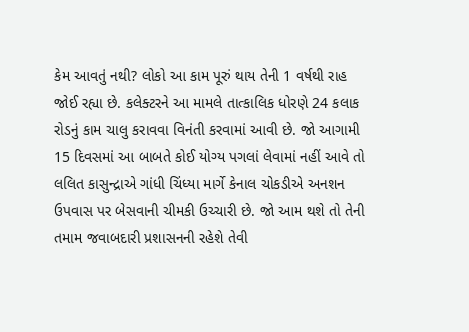કેમ આવતું નથી? લોકો આ કામ પૂરું થાય તેની 1 વર્ષથી રાહ જોઈ રહ્યા છે. કલેક્ટરને આ મામલે તાત્કાલિક ધોરણે 24 કલાક રોડનું કામ ચાલુ કરાવવા વિનંતી કરવામાં આવી છે. જો આગામી 15 દિવસમાં આ બાબતે કોઈ યોગ્ય પગલાં લેવામાં નહીં આવે તો લલિત કાસુન્દ્રાએ ગાંધી ચિંધ્યા માર્ગે કેનાલ ચોકડીએ અનશન ઉપવાસ પર બેસવાની ચીમકી ઉચ્ચારી છે. જો આમ થશે તો તેની તમામ જવાબદારી પ્રશાસનની રહેશે તેવી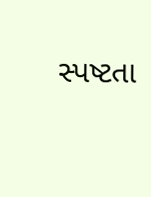સ્પષ્ટતા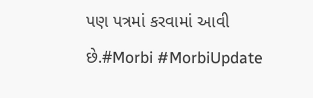પણ પત્રમાં કરવામાં આવી છે.#Morbi #MorbiUpdate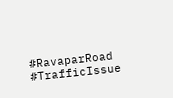#RavaparRoad #TrafficIssue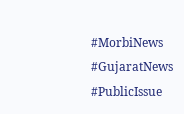#MorbiNews #GujaratNews #PublicIssue